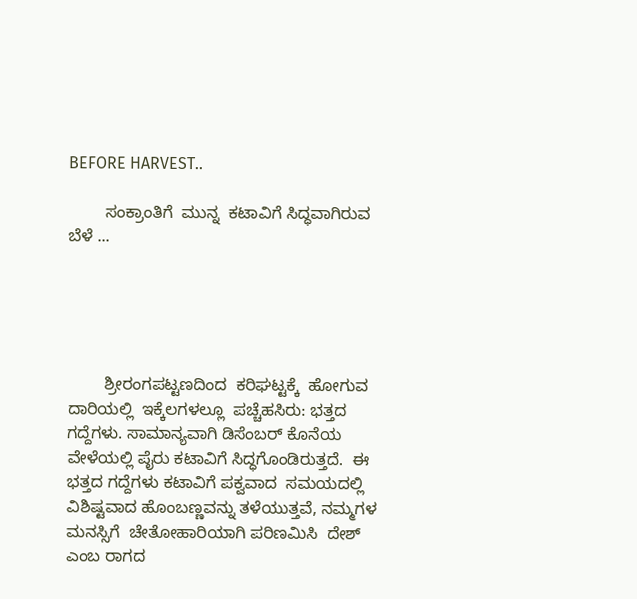BEFORE HARVEST..

        ಸಂಕ್ರಾಂತಿಗೆ  ಮುನ್ನ  ಕಟಾವಿಗೆ ಸಿದ್ಧವಾಗಿರುವ ಬೆಳೆ ...





        ಶ್ರೀರಂಗಪಟ್ಟಣದಿಂದ  ಕರಿಘಟ್ಟಕ್ಕೆ  ಹೋಗುವ  ದಾರಿಯಲ್ಲಿ  ಇಕ್ಕೆಲಗಳಲ್ಲೂ  ಪಚ್ಚೆಹಸಿರು: ಭತ್ತದ ಗದ್ದೆಗಳು. ಸಾಮಾನ್ಯವಾಗಿ ಡಿಸೆಂಬರ್ ಕೊನೆಯ ವೇಳೆಯಲ್ಲಿ ಪೈರು ಕಟಾವಿಗೆ ಸಿದ್ಧಗೊಂಡಿರುತ್ತದೆ.  ಈ   ಭತ್ತದ ಗದ್ದೆಗಳು ಕಟಾವಿಗೆ ಪಕ್ವವಾದ  ಸಮಯದಲ್ಲಿ  ವಿಶಿಷ್ಟವಾದ ಹೊಂಬಣ್ಣವನ್ನು ತಳೆಯುತ್ತವೆ, ನಮ್ಮಗಳ ಮನಸ್ಸಿಗೆ  ಚೇತೋಹಾರಿಯಾಗಿ ಪರಿಣಮಿಸಿ  ದೇಶ್ ಎಂಬ ರಾಗದ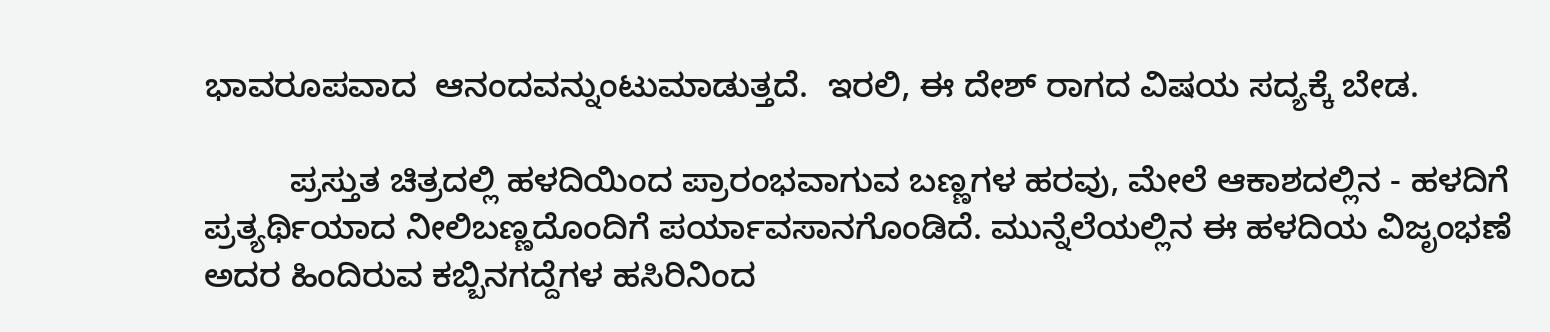ಭಾವರೂಪವಾದ  ಆನಂದವನ್ನುಂಟುಮಾಡುತ್ತದೆ.  ಇರಲಿ, ಈ ದೇಶ್ ರಾಗದ ವಿಷಯ ಸದ್ಯಕ್ಕೆ ಬೇಡ.

         ಪ್ರಸ್ತುತ ಚಿತ್ರದಲ್ಲಿ ಹಳದಿಯಿಂದ ಪ್ರಾರಂಭವಾಗುವ ಬಣ್ಣಗಳ ಹರವು, ಮೇಲೆ ಆಕಾಶದಲ್ಲಿನ - ಹಳದಿಗೆ ಪ್ರತ್ಯರ್ಥಿಯಾದ ನೀಲಿಬಣ್ಣದೊಂದಿಗೆ ಪರ್ಯಾವಸಾನಗೊಂಡಿದೆ. ಮುನ್ನೆಲೆಯಲ್ಲಿನ ಈ ಹಳದಿಯ ವಿಜೃಂಭಣೆ  ಅದರ ಹಿಂದಿರುವ ಕಬ್ಬಿನಗದ್ದೆಗಳ ಹಸಿರಿನಿಂದ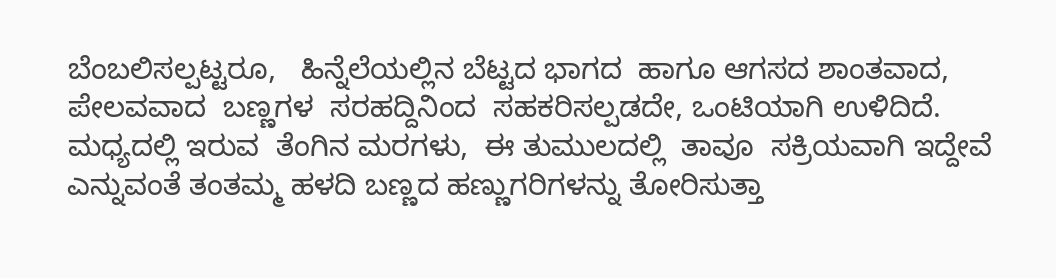ಬೆಂಬಲಿಸಲ್ಪಟ್ಟರೂ,   ಹಿನ್ನೆಲೆಯಲ್ಲಿನ ಬೆಟ್ಟದ ಭಾಗದ  ಹಾಗೂ ಆಗಸದ ಶಾಂತವಾದ, ಪೇಲವವಾದ  ಬಣ್ಣಗಳ  ಸರಹದ್ದಿನಿಂದ  ಸಹಕರಿಸಲ್ಪಡದೇ, ಒಂಟಿಯಾಗಿ ಉಳಿದಿದೆ.  ಮಧ್ಯದಲ್ಲಿ ಇರುವ  ತೆಂಗಿನ ಮರಗಳು,  ಈ ತುಮುಲದಲ್ಲಿ  ತಾವೂ  ಸಕ್ರಿಯವಾಗಿ ಇದ್ದೇವೆ ಎನ್ನುವಂತೆ ತಂತಮ್ಮ ಹಳದಿ ಬಣ್ಣದ ಹಣ್ಣುಗರಿಗಳನ್ನು ತೋರಿಸುತ್ತಾ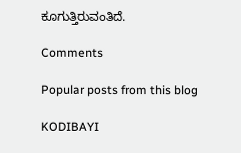ಕೂಗುತ್ತಿರುವಂತಿದೆ.

Comments

Popular posts from this blog

KODIBAYI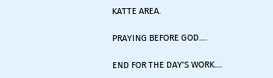KATTE AREA.

PRAYING BEFORE GOD....

END FOR THE DAY'S WORK....